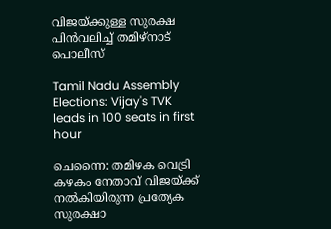വിജയ്ക്കുള്ള സുരക്ഷ പിൻവലിച്ച് തമിഴ്നാട് പൊലീസ്

Tamil Nadu Assembly Elections: Vijay's TVK leads in 100 seats in first hour

ചെന്നൈ: തമിഴക വെട്രി കഴകം നേതാവ് വിജയ്‍ക്ക് നൽകിയിരുന്ന പ്രത്യേക സുരക്ഷാ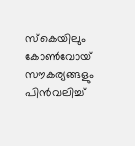സ്കെയിലും കോൺവോയ് സൗകര്യങ്ങളും പിൻവലിച്ച്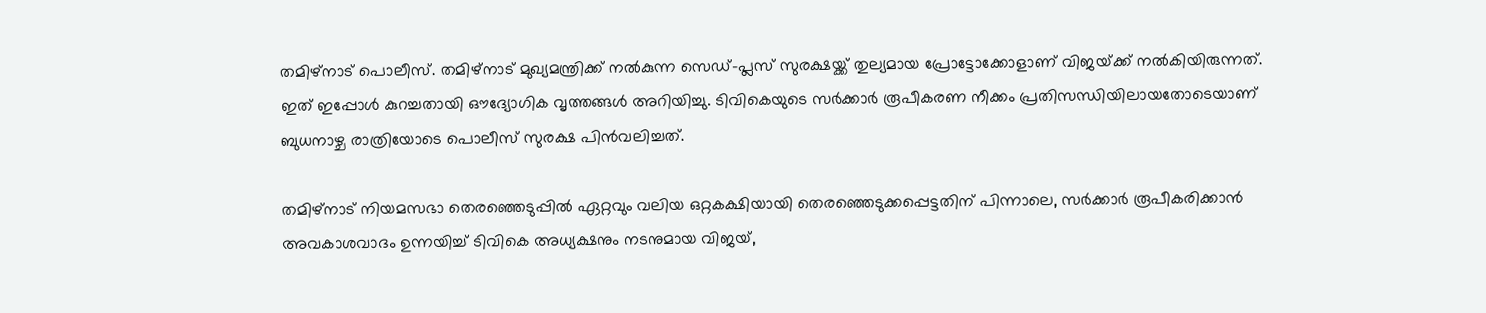തമിഴ്‌നാട് പൊലീസ്. തമിഴ്‌നാട് മുഖ്യമന്ത്രിക്ക് നൽകുന്ന സെഡ്-പ്ലസ് സുരക്ഷയ്ക്ക് തുല്യമായ പ്രോട്ടോക്കോളാണ് വിജയ്‍ക്ക് നൽകിയിരുന്നത്. ഇത് ഇപ്പോൾ കുറച്ചതായി ഔദ്യോഗിക വൃത്തങ്ങൾ അറിയിച്ചു. ടിവികെയുടെ സർക്കാർ രൂപീകരണ നീക്കം പ്രതിസന്ധിയിലായതോടെയാണ് ബുധനാഴ്ച രാത്രിയോടെ പൊലീസ് സുരക്ഷ പിൻവലിച്ചത്.

തമിഴ്‌നാട് നിയമസഭാ തെരഞ്ഞെടുപ്പിൽ ഏറ്റവും വലിയ ഒറ്റകക്ഷിയായി തെരഞ്ഞെടുക്കപ്പെട്ടതിന് പിന്നാലെ, സർക്കാർ രൂപീകരിക്കാൻ അവകാശവാദം ഉന്നയിച്ച് ടിവികെ അധ്യക്ഷനും നടനുമായ വിജയ്,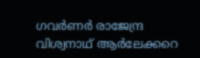ഗവർണർ രാജേന്ദ്ര വിശ്വനാഥ് ആർലേക്കറെ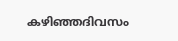കഴിഞ്ഞദിവസം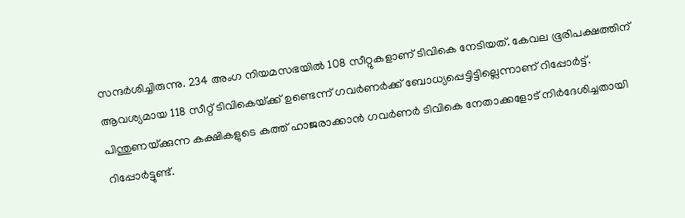സന്ദർശിച്ചിരുന്നു. 234 അംഗ നിയമസഭയിൽ 108 സീറ്റുകളാണ് ടിവികെ നേടിയത്. കേവല ഭൂരിപക്ഷത്തിന് ആവശ്യമായ 118 സീറ്റ് ടിവികെയ്‌ക്ക്‌ ഉണ്ടെന്ന് ഗവർണർക്ക് ബോധ്യപ്പെട്ടിട്ടില്ലെന്നാണ് റിപ്പോര്‍ട്ട്. പിന്തുണയ്‌ക്കുന്ന കക്ഷികളുടെ കത്ത് ഹാജരാക്കാന്‍ ഗവര്‍ണര്‍ ടിവികെ നേതാക്കളോട് നിര്‍ദേശിച്ചതായി റിപ്പോര്‍ട്ടുണ്ട്.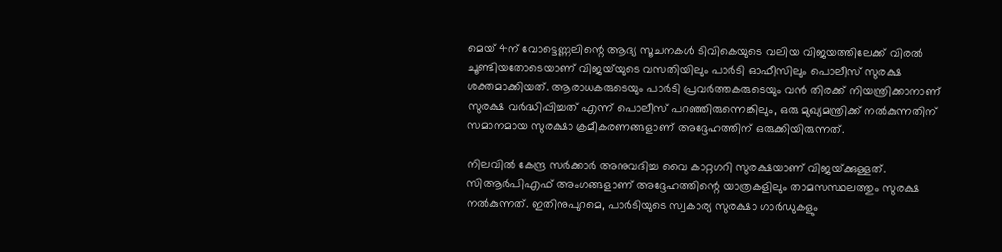മെയ് 4ന് വോട്ടെണ്ണലിന്റെ ആദ്യ സൂചനകൾ ടിവികെയുടെ വലിയ വിജയത്തിലേക്ക് വിരൽ ചൂണ്ടിയതോടെയാണ് വിജയ്‍യുടെ വസതിയിലും പാർടി ഓഫീസിലും പൊലീസ് സുരക്ഷ ശക്തമാക്കിയത്. ആരാധകരുടെയും പാർടി പ്രവർത്തകരുടെയും വൻ തിരക്ക് നിയന്ത്രിക്കാനാണ് സുരക്ഷ വർദ്ധിപ്പിച്ചത് എന്ന് പൊലീസ് പറഞ്ഞിരുന്നെങ്കിലും, ഒരു മുഖ്യമന്ത്രിക്ക് നൽകുന്നതിന് സമാനമായ സുരക്ഷാ ക്രമീകരണങ്ങളാണ് അദ്ദേഹത്തിന് ഒരുക്കിയിരുന്നത്.

നിലവിൽ കേന്ദ്ര സർക്കാർ അനുവദിച്ച വൈ കാറ്റഗറി സുരക്ഷയാണ് വിജയ്‍ക്കുള്ളത്. സിആർപിഎഫ് അംഗങ്ങളാണ് അദ്ദേഹത്തിന്റെ യാത്രകളിലും താമസസ്ഥലത്തും സുരക്ഷ നൽകുന്നത്. ഇതിനുപുറമെ, പാർടിയുടെ സ്വകാര്യ സുരക്ഷാ ഗാർഡുകളും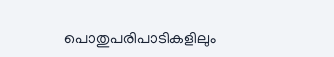പൊതുപരിപാടികളിലും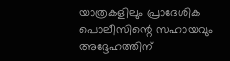യാത്രകളിലും പ്രാദേശിക പൊലീസിന്റെ സഹായവും അദ്ദേഹത്തിന്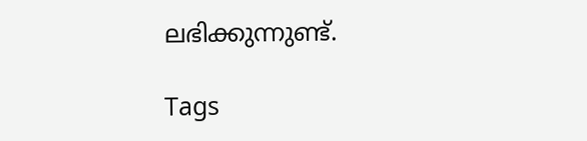ലഭിക്കുന്നുണ്ട്.

Tags